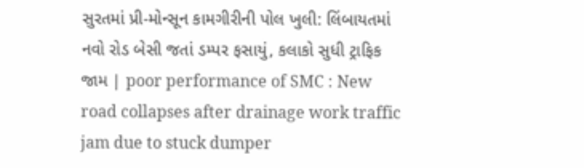સુરતમાં પ્રી-મોન્સૂન કામગીરીની પોલ ખુલી: લિંબાયતમાં નવો રોડ બેસી જતાં ડમ્પર ફસાયું, કલાકો સુધી ટ્રાફિક જામ | poor performance of SMC : New road collapses after drainage work traffic jam due to stuck dumper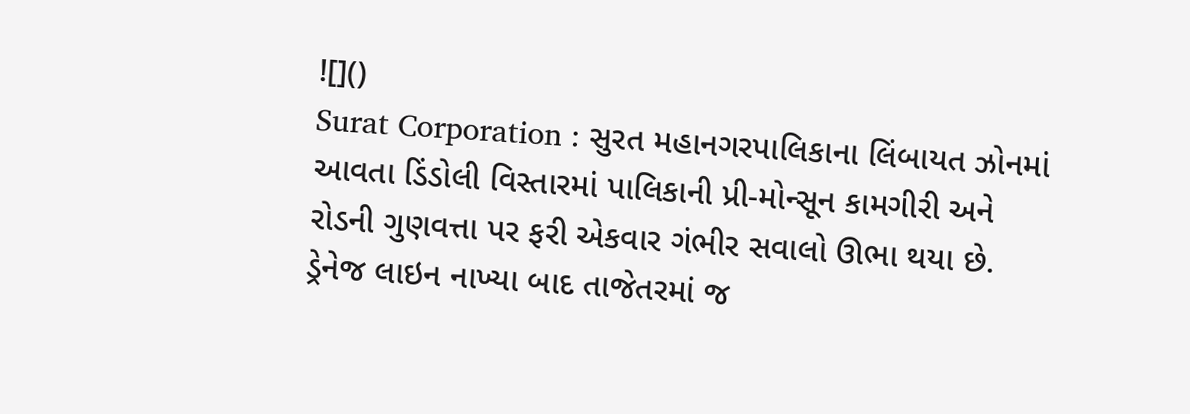![]()
Surat Corporation : સુરત મહાનગરપાલિકાના લિંબાયત ઝોનમાં આવતા ડિંડોલી વિસ્તારમાં પાલિકાની પ્રી-મોન્સૂન કામગીરી અને રોડની ગુણવત્તા પર ફરી એકવાર ગંભીર સવાલો ઊભા થયા છે. ડ્રેનેજ લાઇન નાખ્યા બાદ તાજેતરમાં જ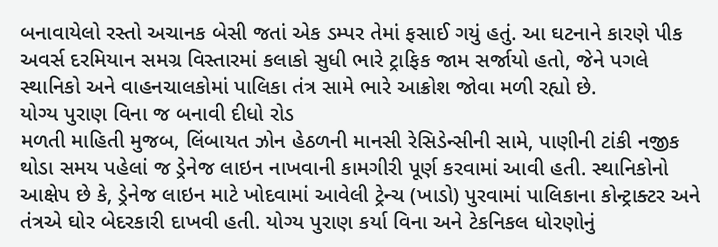બનાવાયેલો રસ્તો અચાનક બેસી જતાં એક ડમ્પર તેમાં ફસાઈ ગયું હતું. આ ઘટનાને કારણે પીક અવર્સ દરમિયાન સમગ્ર વિસ્તારમાં કલાકો સુધી ભારે ટ્રાફિક જામ સર્જાયો હતો, જેને પગલે સ્થાનિકો અને વાહનચાલકોમાં પાલિકા તંત્ર સામે ભારે આક્રોશ જોવા મળી રહ્યો છે.
યોગ્ય પુરાણ વિના જ બનાવી દીધો રોડ
મળતી માહિતી મુજબ, લિંબાયત ઝોન હેઠળની માનસી રેસિડેન્સીની સામે, પાણીની ટાંકી નજીક થોડા સમય પહેલાં જ ડ્રેનેજ લાઇન નાખવાની કામગીરી પૂર્ણ કરવામાં આવી હતી. સ્થાનિકોનો આક્ષેપ છે કે, ડ્રેનેજ લાઇન માટે ખોદવામાં આવેલી ટ્રેન્ચ (ખાડો) પુરવામાં પાલિકાના કોન્ટ્રાક્ટર અને તંત્રએ ઘોર બેદરકારી દાખવી હતી. યોગ્ય પુરાણ કર્યા વિના અને ટેકનિકલ ધોરણોનું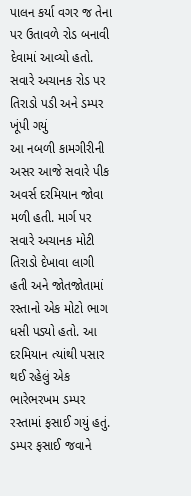પાલન કર્યા વગર જ તેના પર ઉતાવળે રોડ બનાવી દેવામાં આવ્યો હતો.
સવારે અચાનક રોડ પર તિરાડો પડી અને ડમ્પર ખૂંપી ગયું
આ નબળી કામગીરીની અસર આજે સવારે પીક અવર્સ દરમિયાન જોવા મળી હતી. માર્ગ પર સવારે અચાનક મોટી તિરાડો દેખાવા લાગી હતી અને જોતજોતામાં રસ્તાનો એક મોટો ભાગ ધસી પડ્યો હતો. આ દરમિયાન ત્યાંથી પસાર થઈ રહેલું એક ભારેભરખમ ડમ્પર રસ્તામાં ફસાઈ ગયું હતું. ડમ્પર ફસાઈ જવાને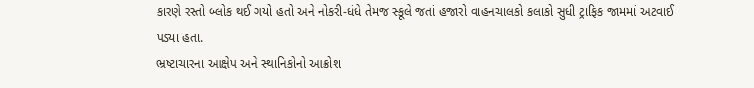કારણે રસ્તો બ્લોક થઈ ગયો હતો અને નોકરી-ધંધે તેમજ સ્કૂલે જતાં હજારો વાહનચાલકો કલાકો સુધી ટ્રાફિક જામમાં અટવાઈ પડ્યા હતા.
ભ્રષ્ટાચારના આક્ષેપ અને સ્થાનિકોનો આક્રોશ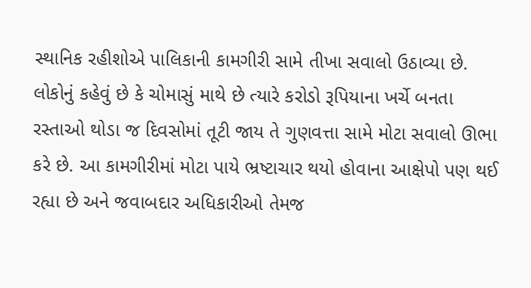સ્થાનિક રહીશોએ પાલિકાની કામગીરી સામે તીખા સવાલો ઉઠાવ્યા છે. લોકોનું કહેવું છે કે ચોમાસું માથે છે ત્યારે કરોડો રૂપિયાના ખર્ચે બનતા રસ્તાઓ થોડા જ દિવસોમાં તૂટી જાય તે ગુણવત્તા સામે મોટા સવાલો ઊભા કરે છે. આ કામગીરીમાં મોટા પાયે ભ્રષ્ટાચાર થયો હોવાના આક્ષેપો પણ થઈ રહ્યા છે અને જવાબદાર અધિકારીઓ તેમજ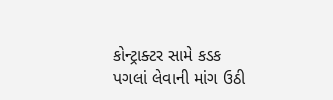કોન્ટ્રાક્ટર સામે કડક પગલાં લેવાની માંગ ઉઠી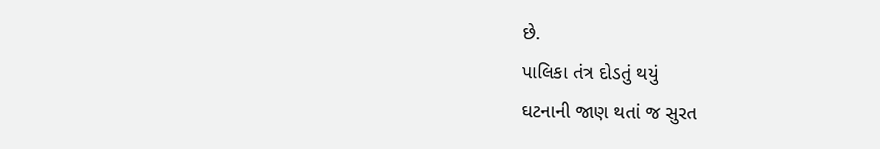છે.
પાલિકા તંત્ર દોડતું થયું
ઘટનાની જાણ થતાં જ સુરત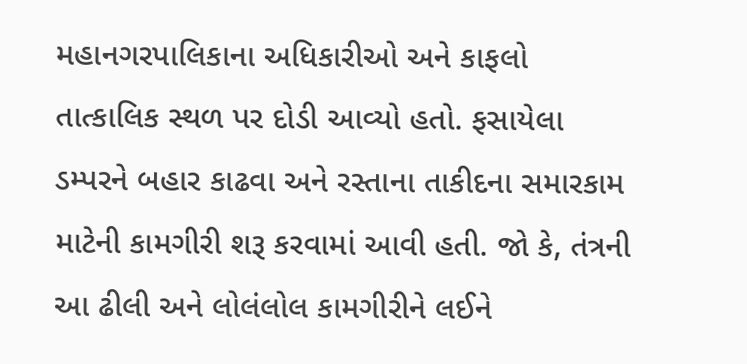મહાનગરપાલિકાના અધિકારીઓ અને કાફલો તાત્કાલિક સ્થળ પર દોડી આવ્યો હતો. ફસાયેલા ડમ્પરને બહાર કાઢવા અને રસ્તાના તાકીદના સમારકામ માટેની કામગીરી શરૂ કરવામાં આવી હતી. જો કે, તંત્રની આ ઢીલી અને લોલંલોલ કામગીરીને લઈને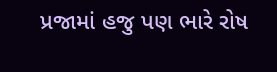પ્રજામાં હજુ પણ ભારે રોષ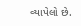વ્યાપેલો છે.